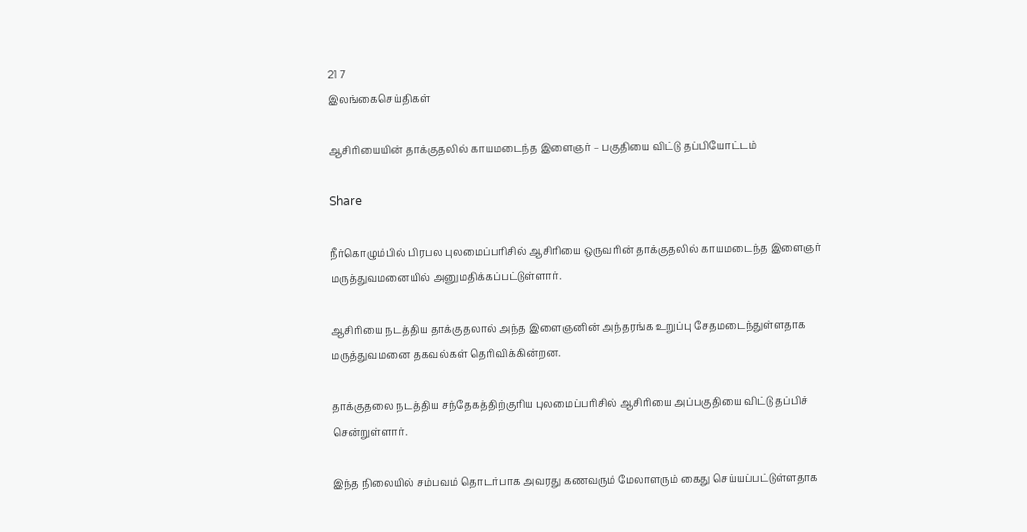21 7
இலங்கைசெய்திகள்

ஆசிரியையின் தாக்குதலில் காயமடைந்த இளைஞர் – பகுதியை விட்டு தப்பியோட்டம்

Share

நீர்கொழும்பில் பிரபல புலமைப்பரிசில் ஆசிரியை ஒருவரின் தாக்குதலில் காயமடைந்த இளைஞர் மருத்துவமனையில் அனுமதிக்கப்பட்டுள்ளார்.

ஆசிரியை நடத்திய தாக்குதலால் அந்த இளைஞனின் அந்தரங்க உறுப்பு சேதமடைந்துள்ளதாக மருத்துவமனை தகவல்கள் தெரிவிக்கின்றன.

தாக்குதலை நடத்திய சந்தேகத்திற்குரிய புலமைப்பரிசில் ஆசிரியை அப்பகுதியை விட்டு தப்பிச் சென்றுள்ளார்.

இந்த நிலையில் சம்பவம் தொடர்பாக அவரது கணவரும் மேலாளரும் கைது செய்யப்பட்டுள்ளதாக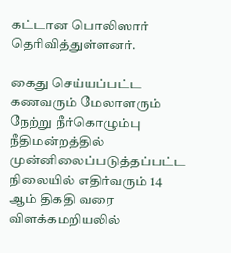கட்டான பொலிஸார் தெரிவித்துள்ளனர்.

கைது செய்யப்பட்ட கணவரும் மேலாளரும் நேற்று நீர்கொழும்பு நீதிமன்றத்தில் முன்னிலைப்படுத்தப்பட்ட நிலையில் எதிர்வரும் 14 ஆம் திகதி வரை விளக்கமறியலில்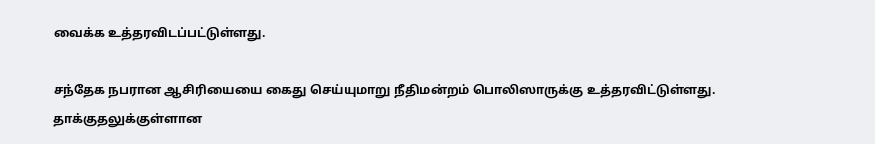வைக்க உத்தரவிடப்பட்டுள்ளது.

சந்தேக நபரான ஆசிரியையை கைது செய்யுமாறு நீதிமன்றம் பொலிஸாருக்கு உத்தரவிட்டுள்ளது. தாக்குதலுக்குள்ளான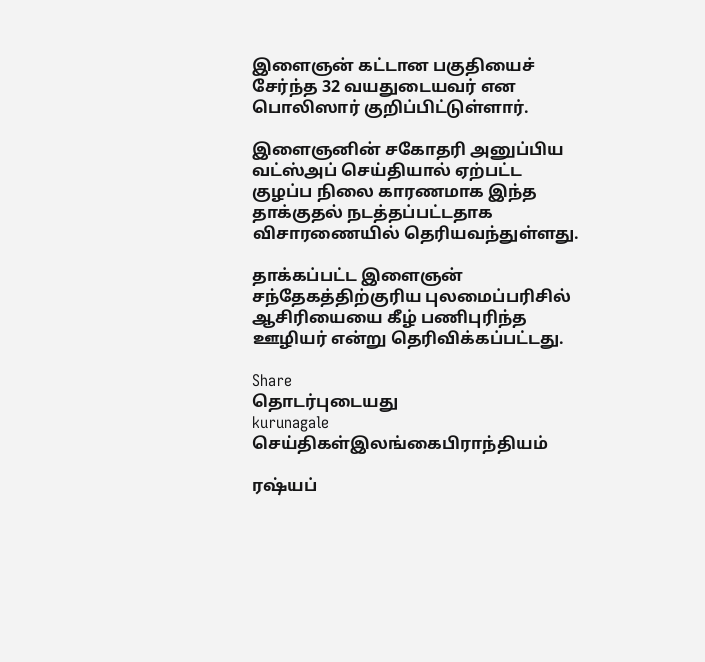இளைஞன் கட்டான பகுதியைச் சேர்ந்த 32 வயதுடையவர் என பொலிஸார் குறிப்பிட்டுள்ளார்.

இளைஞனின் சகோதரி அனுப்பிய வட்ஸ்அப் செய்தியால் ஏற்பட்ட குழப்ப நிலை காரணமாக இந்த தாக்குதல் நடத்தப்பட்டதாக விசாரணையில் தெரியவந்துள்ளது.

தாக்கப்பட்ட இளைஞன் சந்தேகத்திற்குரிய புலமைப்பரிசில் ஆசிரியையை கீழ் பணிபுரிந்த ஊழியர் என்று தெரிவிக்கப்பட்டது.

Share
தொடர்புடையது
kurunagale
செய்திகள்இலங்கைபிராந்தியம்

ரஷ்யப்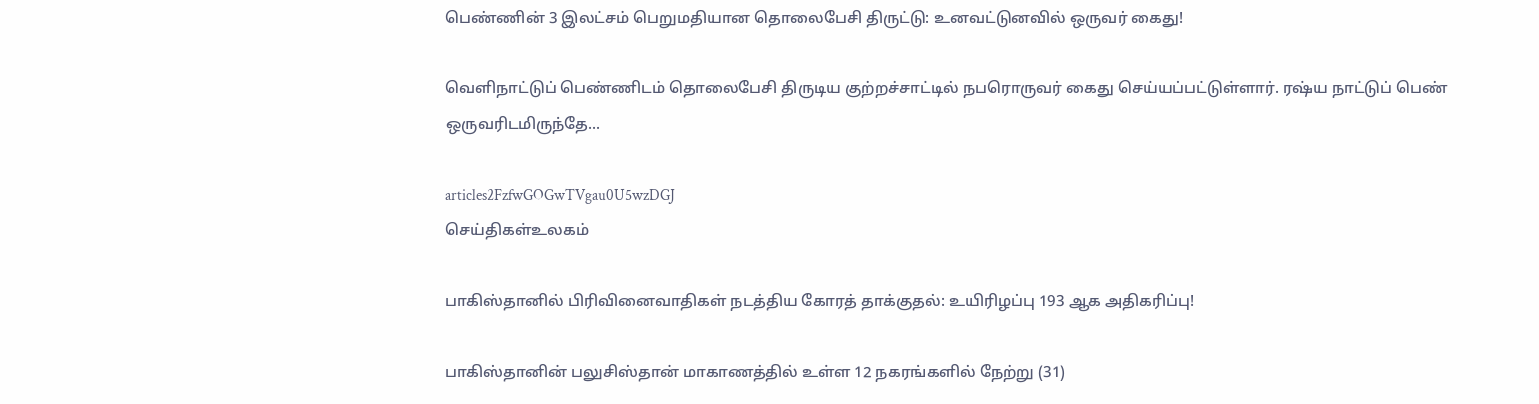பெண்ணின் 3 இலட்சம் பெறுமதியான தொலைபேசி திருட்டு: உனவட்டுனவில் ஒருவர் கைது!

வெளிநாட்டுப் பெண்ணிடம் தொலைபேசி திருடிய குற்றச்சாட்டில் நபரொருவர் கைது செய்யப்பட்டுள்ளார். ரஷ்ய நாட்டுப் பெண் ஒருவரிடமிருந்தே...

articles2FzfwGOGwTVgau0U5wzDGJ
செய்திகள்உலகம்

பாகிஸ்தானில் பிரிவினைவாதிகள் நடத்திய கோரத் தாக்குதல்: உயிரிழப்பு 193 ஆக அதிகரிப்பு!

பாகிஸ்தானின் பலுசிஸ்தான் மாகாணத்தில் உள்ள 12 நகரங்களில் நேற்று (31)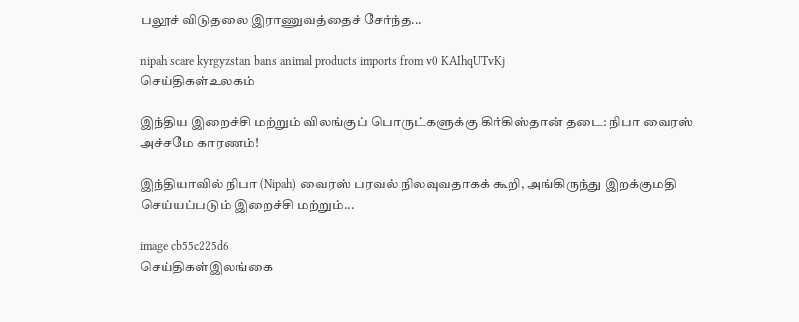பலூச் விடுதலை இராணுவத்தைச் சேர்ந்த...

nipah scare kyrgyzstan bans animal products imports from v0 KAIhqUTvKj
செய்திகள்உலகம்

இந்திய இறைச்சி மற்றும் விலங்குப் பொருட்களுக்கு கிர்கிஸ்தான் தடை: நிபா வைரஸ் அச்சமே காரணம்!

இந்தியாவில் நிபா (Nipah) வைரஸ் பரவல் நிலவுவதாகக் கூறி, அங்கிருந்து இறக்குமதி செய்யப்படும் இறைச்சி மற்றும்...

image cb55c225d6
செய்திகள்இலங்கை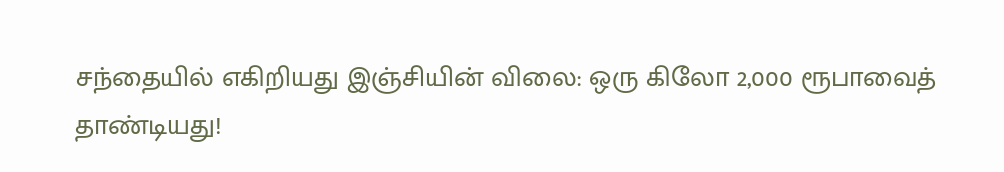சந்தையில் எகிறியது இஞ்சியின் விலை: ஒரு கிலோ 2,000 ரூபாவைத் தாண்டியது!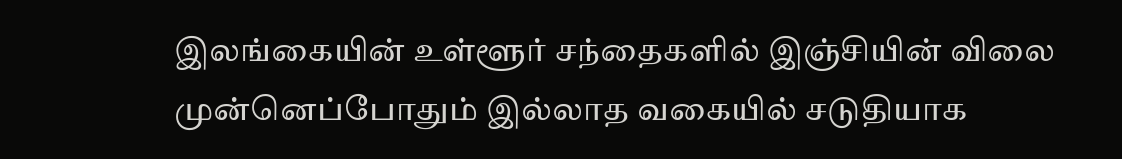இலங்கையின் உள்ளூர் சந்தைகளில் இஞ்சியின் விலை முன்னெப்போதும் இல்லாத வகையில் சடுதியாக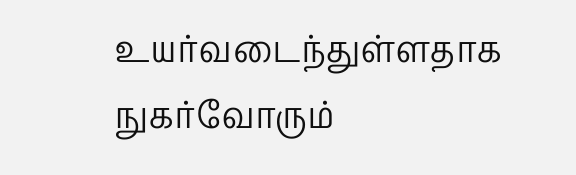உயர்வடைந்துள்ளதாக நுகர்வோரும்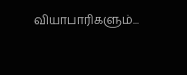வியாபாரிகளும்...